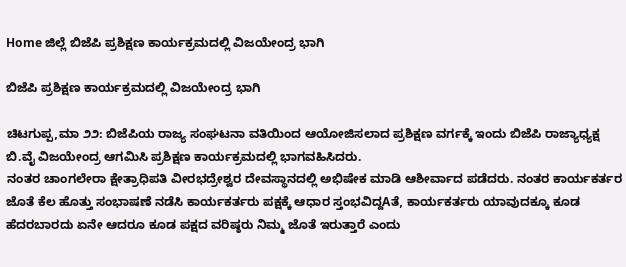Home ಜಿಲ್ಲೆ ಬಿಜೆಪಿ ಪ್ರಶಿಕ್ಷಣ ಕಾರ್ಯಕ್ರಮದಲ್ಲಿ ವಿಜಯೇಂದ್ರ ಭಾಗಿ

ಬಿಜೆಪಿ ಪ್ರಶಿಕ್ಷಣ ಕಾರ್ಯಕ್ರಮದಲ್ಲಿ ವಿಜಯೇಂದ್ರ ಭಾಗಿ

ಚಿಟಗುಪ್ಪ,ಮಾ ೨೨: ಬಿಜೆಪಿಯ ರಾಜ್ಯ ಸಂಘಟನಾ ವತಿಯಿಂದ ಆಯೋಜಿಸಲಾದ ಪ್ರಶಿಕ್ಷಣ ವರ್ಗಕ್ಕೆ ಇಂದು ಬಿಜೆಪಿ ರಾಜ್ಯಾಧ್ಯಕ್ಷ ಬಿ.ವೈ ವಿಜಯೇಂದ್ರ ಆಗಮಿಸಿ ಪ್ರಶಿಕ್ಷಣ ಕಾರ್ಯಕ್ರಮದಲ್ಲಿ ಭಾಗವಹಿಸಿದರು.
ನಂತರ ಚಾಂಗಲೇರಾ ಕ್ಷೇತ್ರಾಧಿಪತಿ ವೀರಭದ್ರೇಶ್ವರ ದೇವಸ್ಥಾನದಲ್ಲಿ ಅಭಿಷೇಕ ಮಾಡಿ ಆಶೀರ್ವಾದ ಪಡೆದರು. ನಂತರ ಕಾರ್ಯಕರ್ತರ ಜೊತೆ ಕೆಲ ಹೊತ್ತು ಸಂಭಾಷಣೆ ನಡೆಸಿ ಕಾರ್ಯಕರ್ತರು ಪಕ್ಷಕ್ಕೆ ಆಧಾರ ಸ್ತಂಭವಿದ್ದAತೆ, ಕಾರ್ಯಕರ್ತರು ಯಾವುದಕ್ಕೂ ಕೂಡ ಹೆದರಬಾರದು ಏನೇ ಆದರೂ ಕೂಡ ಪಕ್ಷದ ವರಿಷ್ಠರು ನಿಮ್ಮ ಜೊತೆ ಇರುತ್ತಾರೆ ಎಂದು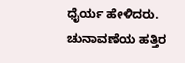ಧೈರ್ಯ ಹೇಳಿದರು. ಚುನಾವಣೆಯ ಹತ್ತಿರ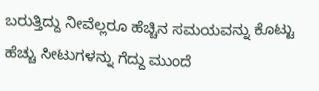ಬರುತ್ತಿದ್ದು ನೀವೆಲ್ಲರೂ ಹೆಚ್ಚಿನ ಸಮಯವನ್ನು ಕೊಟ್ಟು ಹೆಚ್ಚು ಸೀಟುಗಳನ್ನು ಗೆದ್ದು ಮುಂದೆ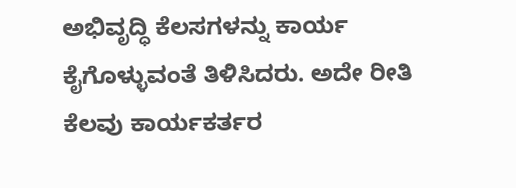ಅಭಿವೃದ್ಧಿ ಕೆಲಸಗಳನ್ನು ಕಾರ್ಯ ಕೈಗೊಳ್ಳುವಂತೆ ತಿಳಿಸಿದರು. ಅದೇ ರೀತಿ ಕೆಲವು ಕಾರ್ಯಕರ್ತರ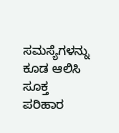ಸಮಸ್ಯೆಗಳನ್ನು ಕೂಡ ಆಲಿಸಿ ಸೂಕ್ತ ಪರಿಹಾರ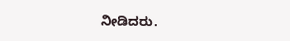ನೀಡಿದರು.